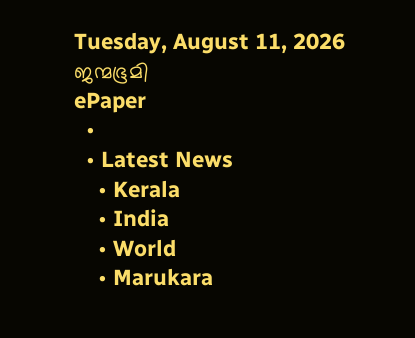Tuesday, August 11, 2026
ജന്മഭൂമി
ePaper
  •
  • Latest News
    • Kerala
    • India
    • World
    • Marukara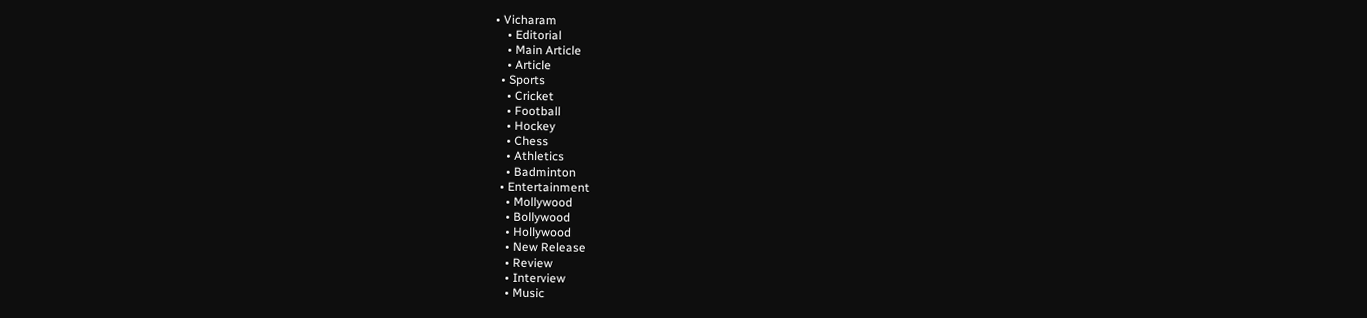• Vicharam
    • Editorial
    • Main Article
    • Article
  • Sports
    • Cricket
    • Football
    • Hockey
    • Chess
    • Athletics
    • Badminton
  • Entertainment
    • Mollywood
    • Bollywood
    • Hollywood
    • New Release
    • Review
    • Interview
    • Music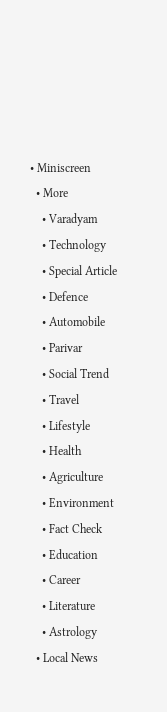• Miniscreen
  • More
    • Varadyam
    • Technology
    • Special Article
    • Defence
    • Automobile
    • Parivar
    • Social Trend
    • Travel
    • Lifestyle
    • Health
    • Agriculture
    • Environment
    • Fact Check
    • Education
    • Career
    • Literature
    • Astrology
  • Local News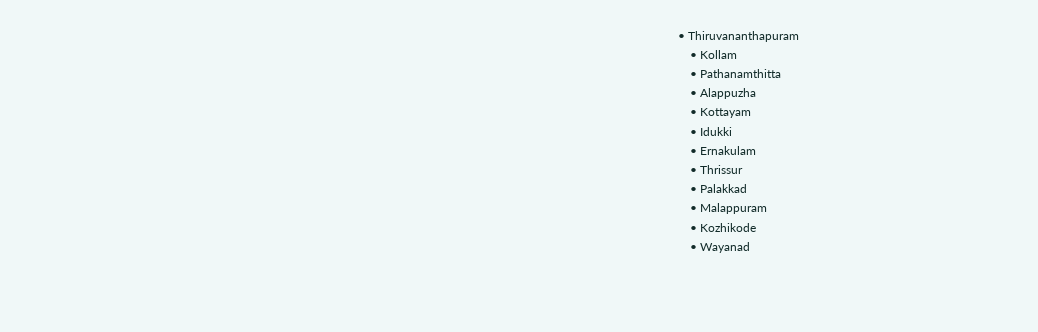• Thiruvananthapuram
    • Kollam
    • Pathanamthitta
    • Alappuzha
    • Kottayam
    • Idukki
    • Ernakulam
    • Thrissur
    • Palakkad
    • Malappuram
    • Kozhikode
    • Wayanad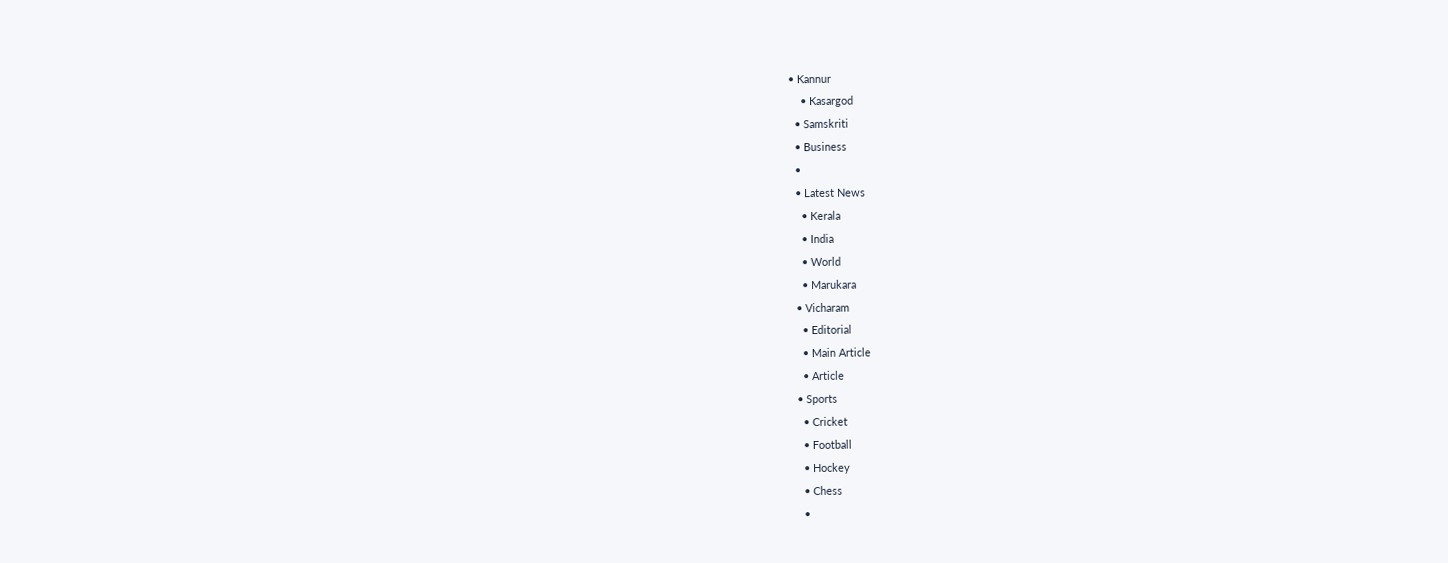• Kannur
    • Kasargod
  • Samskriti
  • Business
  •
  • Latest News
    • Kerala
    • India
    • World
    • Marukara
  • Vicharam
    • Editorial
    • Main Article
    • Article
  • Sports
    • Cricket
    • Football
    • Hockey
    • Chess
    •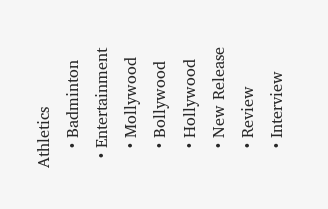Athletics
    • Badminton
  • Entertainment
    • Mollywood
    • Bollywood
    • Hollywood
    • New Release
    • Review
    • Interview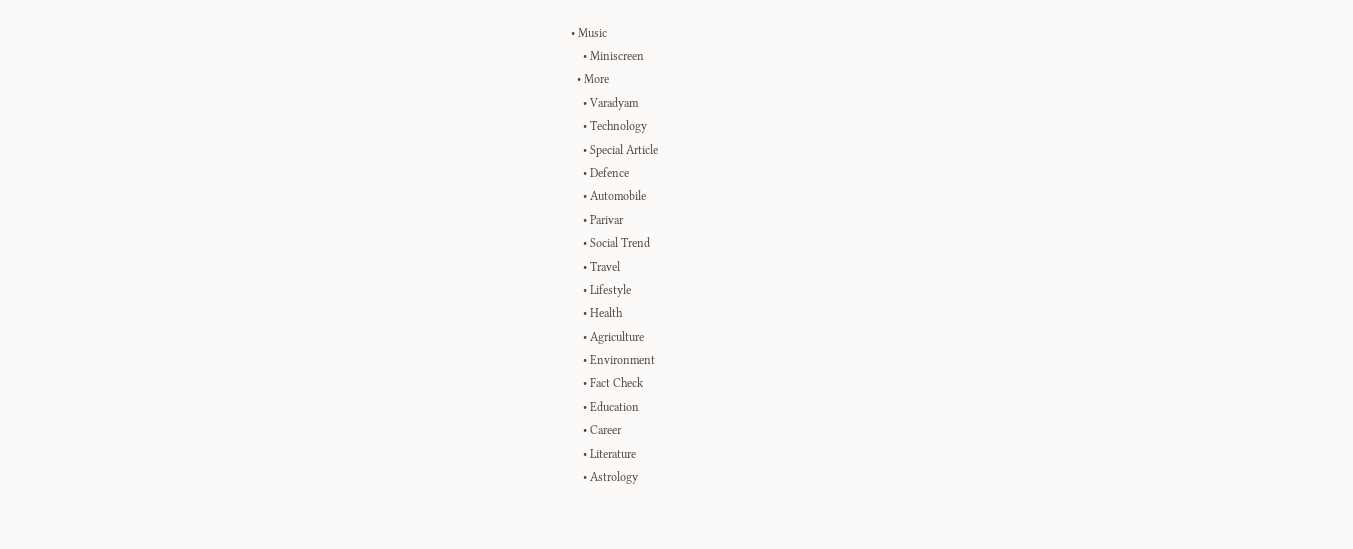• Music
    • Miniscreen
  • More
    • Varadyam
    • Technology
    • Special Article
    • Defence
    • Automobile
    • Parivar
    • Social Trend
    • Travel
    • Lifestyle
    • Health
    • Agriculture
    • Environment
    • Fact Check
    • Education
    • Career
    • Literature
    • Astrology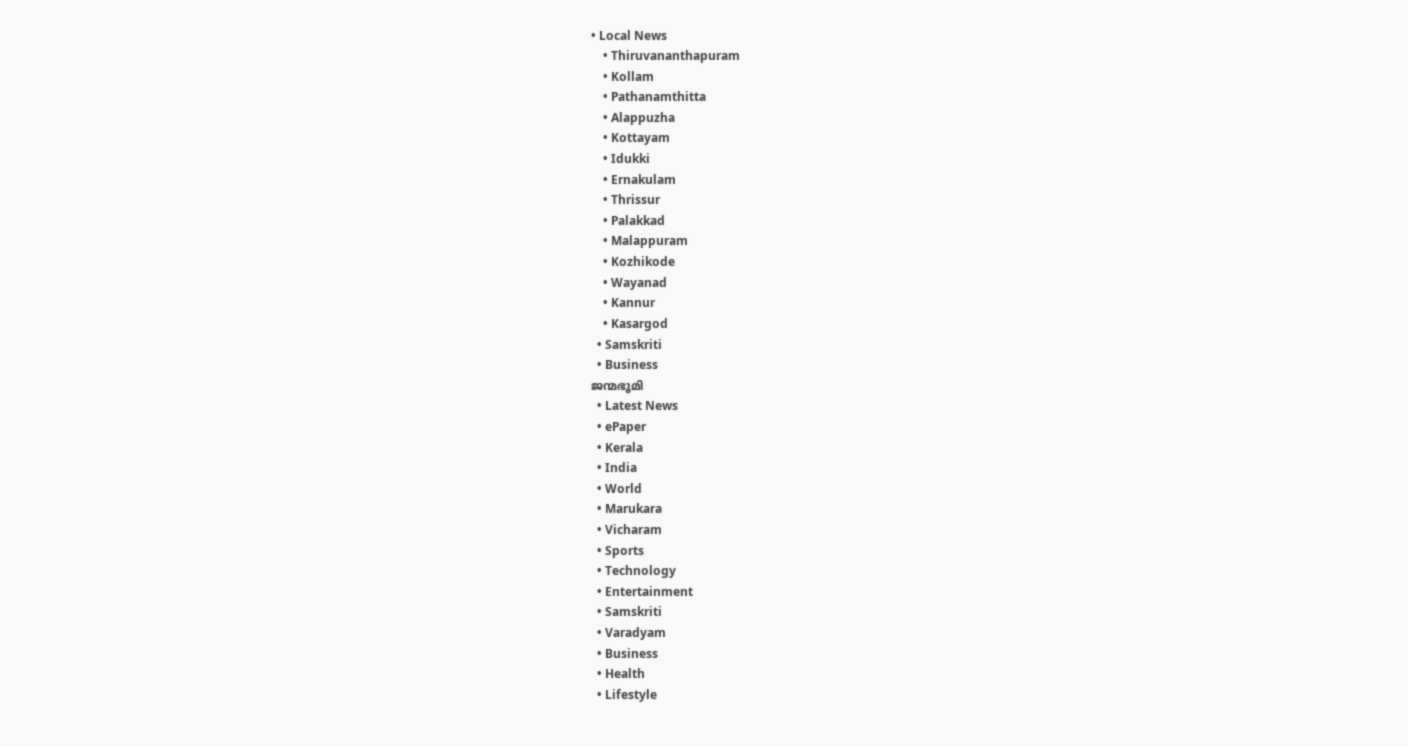• Local News
    • Thiruvananthapuram
    • Kollam
    • Pathanamthitta
    • Alappuzha
    • Kottayam
    • Idukki
    • Ernakulam
    • Thrissur
    • Palakkad
    • Malappuram
    • Kozhikode
    • Wayanad
    • Kannur
    • Kasargod
  • Samskriti
  • Business
ജന്മഭൂമി
  • Latest News
  • ePaper
  • Kerala
  • India
  • World
  • Marukara
  • Vicharam
  • Sports
  • Technology
  • Entertainment
  • Samskriti
  • Varadyam
  • Business
  • Health
  • Lifestyle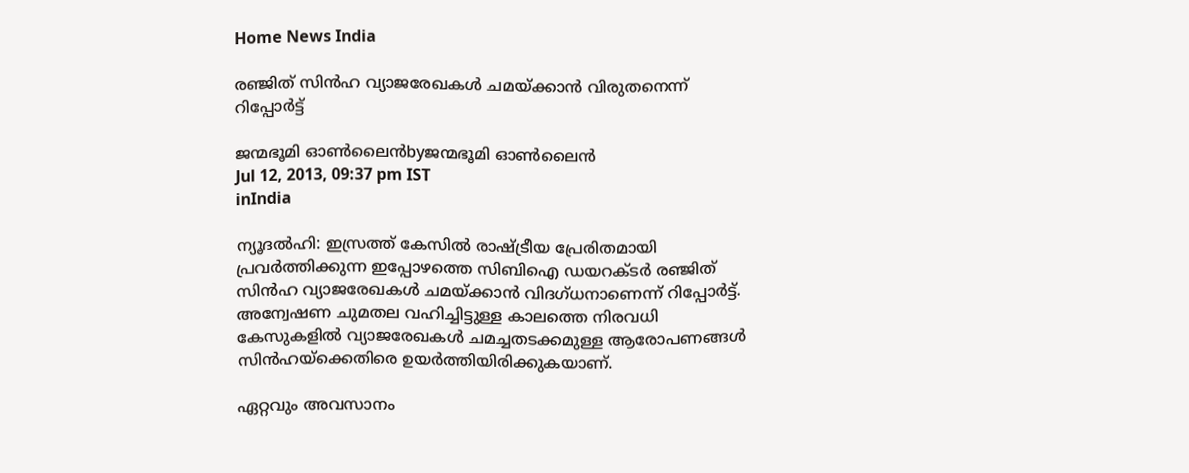Home News India

രഞ്ജിത്‌ സിന്‍ഹ വ്യാജരേഖകള്‍ ചമയ്‌ക്കാന്‍ വിരുതനെന്ന്‌ റിപ്പോര്‍ട്ട്‌

ജന്മഭൂമി ഓണ്‍ലൈന്‍byജന്മഭൂമി ഓണ്‍ലൈന്‍
Jul 12, 2013, 09:37 pm IST
inIndia

ന്യൂദല്‍ഹി: ഇസ്രത്ത്‌ കേസില്‍ രാഷ്‌ട്രീയ പ്രേരിതമായി പ്രവര്‍ത്തിക്കുന്ന ഇപ്പോഴത്തെ സിബിഐ ഡയറക്ടര്‍ രഞ്ജിത്‌ സിന്‍ഹ വ്യാജരേഖകള്‍ ചമയ്‌ക്കാന്‍ വിദഗ്ധനാണെന്ന്‌ റിപ്പോര്‍ട്ട്‌. അന്വേഷണ ചുമതല വഹിച്ചിട്ടുള്ള കാലത്തെ നിരവധി കേസുകളില്‍ വ്യാജരേഖകള്‍ ചമച്ചതടക്കമുള്ള ആരോപണങ്ങള്‍ സിന്‍ഹയ്‌ക്കെതിരെ ഉയര്‍ത്തിയിരിക്കുകയാണ്‌.

ഏറ്റവും അവസാനം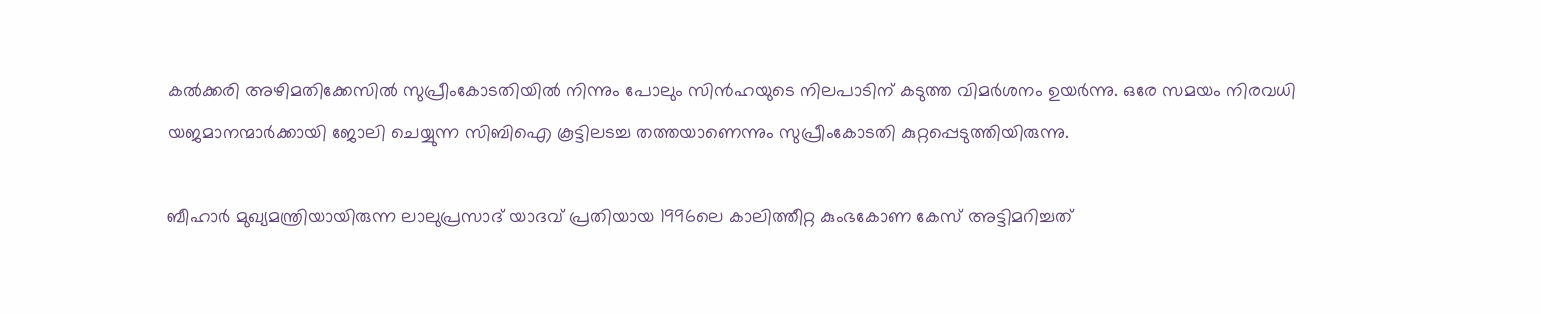കല്‍ക്കരി അഴിമതിക്കേസില്‍ സുപ്രീംകോടതിയില്‍ നിന്നും പോലും സിന്‍ഹയുടെ നിലപാടിന്‌ കടുത്ത വിമര്‍ശനം ഉയര്‍ന്നു. ഒരേ സമയം നിരവധി യജമാനന്മാര്‍ക്കായി ജോലി ചെയ്യുന്ന സിബിഐ കൂട്ടിലടച്ച തത്തയാണെന്നും സുപ്രീംകോടതി കുറ്റപ്പെടുത്തിയിരുന്നു.

ബീഹാര്‍ മുഖ്യമന്ത്രിയായിരുന്ന ലാലുപ്രസാദ്‌ യാദവ്‌ പ്രതിയായ 1996ലെ കാലിത്തീറ്റ കുംഭകോണ കേസ്‌ അട്ടിമറിച്ചത്‌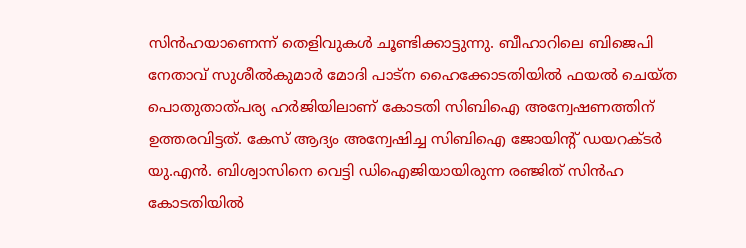സിന്‍ഹയാണെന്ന്‌ തെളിവുകള്‍ ചൂണ്ടിക്കാട്ടുന്നു. ബീഹാറിലെ ബിജെപി നേതാവ്‌ സുശീല്‍കുമാര്‍ മോദി പാട്ന ഹൈക്കോടതിയില്‍ ഫയല്‍ ചെയ്ത പൊതുതാത്പര്യ ഹര്‍ജിയിലാണ്‌ കോടതി സിബിഐ അന്വേഷണത്തിന്‌ ഉത്തരവിട്ടത്‌. കേസ്‌ ആദ്യം അന്വേഷിച്ച സിബിഐ ജോയിന്റ്‌ ഡയറക്ടര്‍ യു.എന്‍. ബിശ്വാസിനെ വെട്ടി ഡിഐജിയായിരുന്ന രഞ്ജിത്‌ സിന്‍ഹ കോടതിയില്‍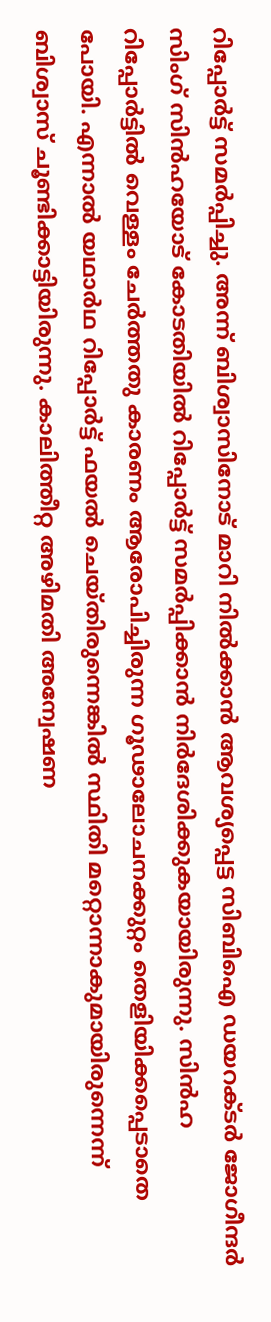റിപ്പോര്‍ട്ട്‌ സമര്‍പ്പിച്ചു. അന്ന്‌ ബിശ്വാസിനോട്‌ മാറി നില്‍ക്കാന്‍ ആവശ്യപ്പെട്ട സിബിഐ ഡയറക്ടര്‍ ജോഗീന്ദര്‍ സിംഗ്‌ സിന്‍ഹയോട്‌ കോടതിയില്‍ റിപ്പോര്‍ട്ട്‌ സമര്‍പ്പിക്കാന്‍ നിര്‍ദേശിക്കുകയായിരുന്നു. സിന്‍ഹ റിപ്പോര്‍ട്ടില്‍ വെള്ളം ചേര്‍ത്തതു കാരണം ആരോപിച്ചിരുന്ന ഗൂഢാലോചനക്കുറ്റം തെളിയിക്കപ്പെടാതെ പോയി. എന്നാല്‍ യഥാര്‍ഥ റിപ്പോര്‍ട്ട്‌ ഫയല്‍ ചെയ്തിരുന്നെങ്കില്‍ സ്ഥിതി മറ്റൊന്നാകുമായിരുന്നെന്ന്‌ ബിശ്വാസ്‌ ചൂണ്ടിക്കാട്ടിയിരുന്നു. കാലിത്തീറ്റ അഴിമതി അന്വേഷണ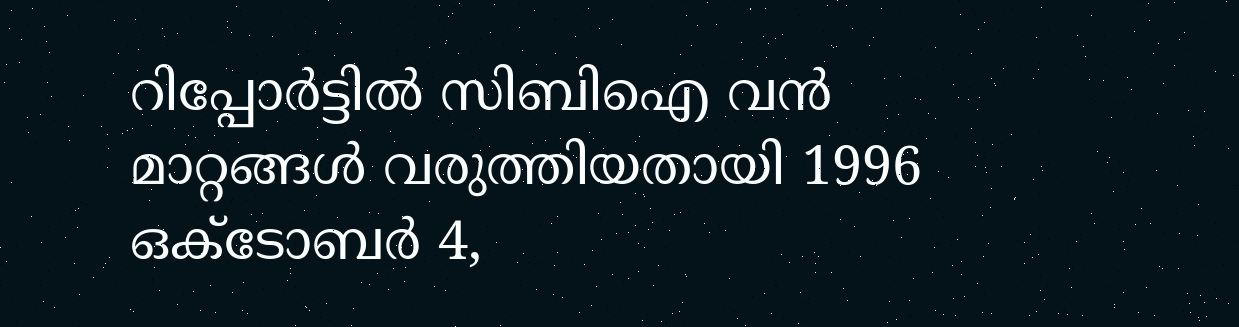റിപ്പോര്‍ട്ടില്‍ സിബിഐ വന്‍ മാറ്റങ്ങള്‍ വരുത്തിയതായി 1996 ഒക്ടോബര്‍ 4,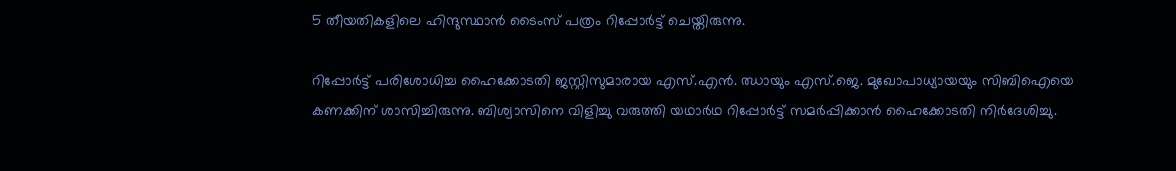5 തീയതികളിലെ ഹിന്ദുസ്ഥാന്‍ ടൈംസ്‌ പത്രം റിപ്പോര്‍ട്ട്‌ ചെയ്തിരുന്നു.

റിപ്പോര്‍ട്ട്‌ പരിശോധിച്ച ഹൈക്കോടതി ജസ്റ്റിസുമാരായ എസ്‌.എന്‍. ഝായും എസ്‌.ജെ. മുഖോപാധ്യായയും സിബിഐയെ കണക്കിന്‌ ശാസിച്ചിരുന്നു. ബിശ്വാസിനെ വിളിച്ചു വരുത്തി യഥാര്‍ഥ റിപ്പോര്‍ട്ട്‌ സമര്‍പ്പിക്കാന്‍ ഹൈക്കോടതി നിര്‍ദേശിച്ചു.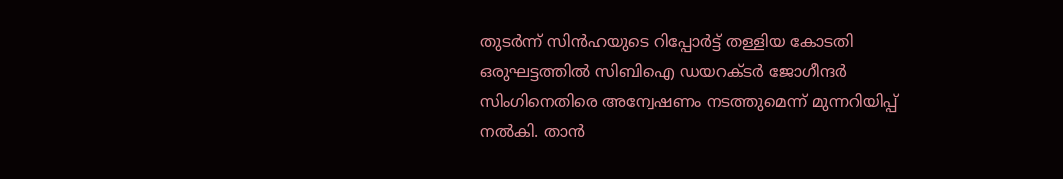തുടര്‍ന്ന്‌ സിന്‍ഹയുടെ റിപ്പോര്‍ട്ട്‌ തള്ളിയ കോടതി ഒരുഘട്ടത്തില്‍ സിബിഐ ഡയറക്ടര്‍ ജോഗീന്ദര്‍ സിംഗിനെതിരെ അന്വേഷണം നടത്തുമെന്ന്‌ മുന്നറിയിപ്പ്‌ നല്‍കി. താന്‍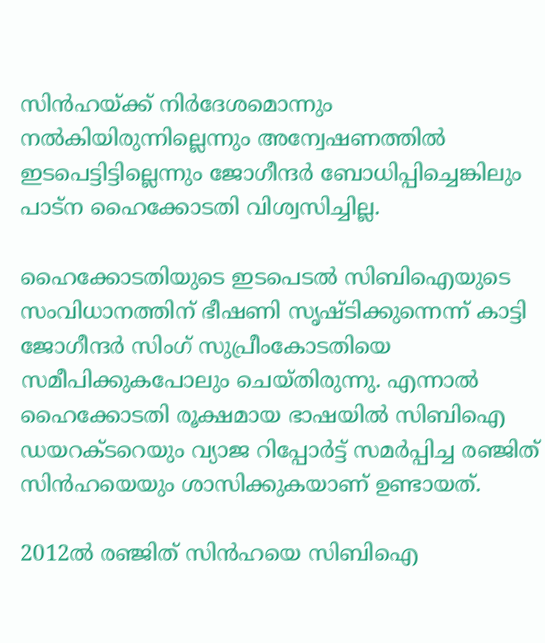സിന്‍ഹയ്‌ക്ക്‌ നിര്‍ദേശമൊന്നും നല്‍കിയിരുന്നില്ലെന്നും അന്വേഷണത്തില്‍ ഇടപെട്ടിട്ടില്ലെന്നും ജോഗീന്ദര്‍ ബോധിപ്പിച്ചെങ്കിലും പാട്ന ഹൈക്കോടതി വിശ്വസിച്ചില്ല.

ഹൈക്കോടതിയുടെ ഇടപെടല്‍ സിബിഐയുടെ സംവിധാനത്തിന്‌ ഭീഷണി സൃഷ്ടിക്കുന്നെന്ന്‌ കാട്ടി ജോഗീന്ദര്‍ സിംഗ്‌ സുപ്രീംകോടതിയെ സമീപിക്കുകപോലും ചെയ്തിരുന്നു. എന്നാല്‍ ഹൈക്കോടതി രൂക്ഷമായ ഭാഷയില്‍ സിബിഐ ഡയറക്ടറെയും വ്യാജ റിപ്പോര്‍ട്ട്‌ സമര്‍പ്പിച്ച രഞ്ജിത്‌ സിന്‍ഹയെയും ശാസിക്കുകയാണ്‌ ഉണ്ടായത്‌.

2012ല്‍ രഞ്ജിത്‌ സിന്‍ഹയെ സിബിഐ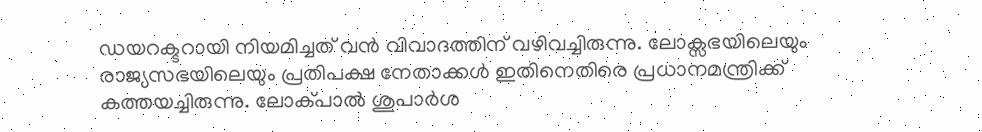ഡയറക്ടറായി നിയമിച്ചത്‌ വന്‍ വിവാദത്തിന്‌ വഴിവച്ചിരുന്നു. ലോക്സഭയിലെയും രാജ്യസഭയിലെയും പ്രതിപക്ഷ നേതാക്കള്‍ ഇതിനെതിരെ പ്രധാനമന്ത്രിക്ക്‌ കത്തയച്ചിരുന്നു. ലോക്പാല്‍ ശുപാര്‍ശ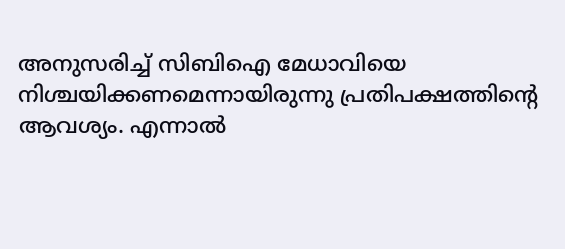അനുസരിച്ച്‌ സിബിഐ മേധാവിയെ നിശ്ചയിക്കണമെന്നായിരുന്നു പ്രതിപക്ഷത്തിന്റെ ആവശ്യം. എന്നാല്‍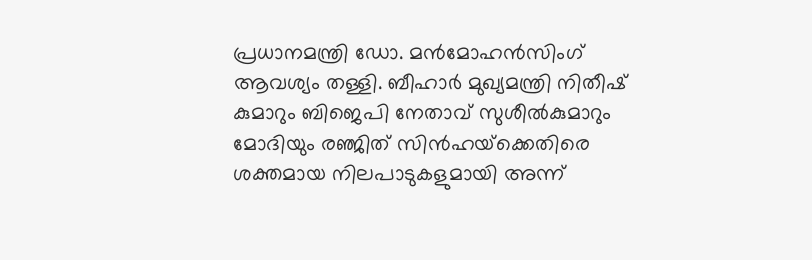പ്രധാനമന്ത്രി ഡോ. മന്‍മോഹന്‍സിംഗ്‌ ആവശ്യം തള്ളി. ബീഹാര്‍ മുഖ്യമന്ത്രി നിതീഷ്‌ കുമാറും ബിജെപി നേതാവ്‌ സുശീല്‍കുമാറും മോദിയും രഞ്ജിത്‌ സിന്‍ഹയ്‌ക്കെതിരെ ശക്തമായ നിലപാടുകളുമായി അന്ന്‌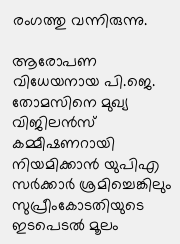രംഗത്തു വന്നിരുന്നു.

ആരോപണ വിധേയനായ പി.ജെ. തോമസിനെ മുഖ്യ വിജിലന്‍സ്‌ കമ്മീഷണറായി നിയമിക്കാന്‍ യുപിഎ സര്‍ക്കാര്‍ ശ്രമിച്ചെങ്കിലും സുപ്രീംകോടതിയുടെ ഇടപെടല്‍ മൂലം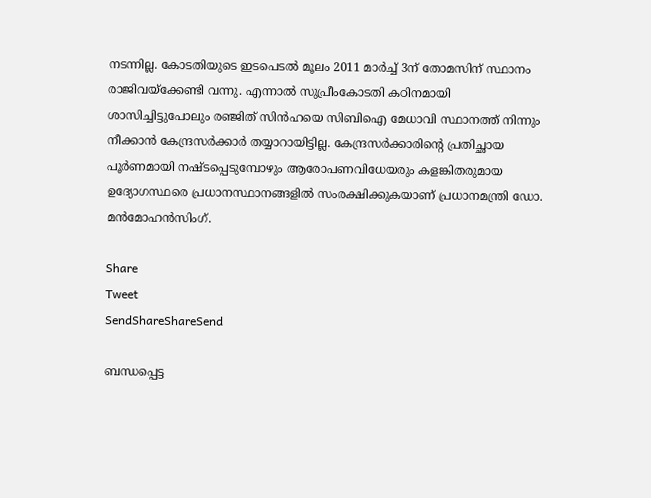നടന്നില്ല. കോടതിയുടെ ഇടപെടല്‍ മൂലം 2011 മാര്‍ച്ച്‌ 3ന്‌ തോമസിന്‌ സ്ഥാനം രാജിവയ്‌ക്കേണ്ടി വന്നു. എന്നാല്‍ സുപ്രീംകോടതി കഠിനമായി ശാസിച്ചിട്ടുപോലും രഞ്ജിത്‌ സിന്‍ഹയെ സിബിഐ മേധാവി സ്ഥാനത്ത്‌ നിന്നും നീക്കാന്‍ കേന്ദ്രസര്‍ക്കാര്‍ തയ്യാറായിട്ടില്ല. കേന്ദ്രസര്‍ക്കാരിന്റെ പ്രതിച്ഛായ പൂര്‍ണമായി നഷ്ടപ്പെടുമ്പോഴും ആരോപണവിധേയരും കളങ്കിതരുമായ ഉദ്യോഗസ്ഥരെ പ്രധാനസ്ഥാനങ്ങളില്‍ സംരക്ഷിക്കുകയാണ്‌ പ്രധാനമന്ത്രി ഡോ. മന്‍മോഹന്‍സിംഗ്‌.

Share
Tweet
SendShareShareSend

ബന്ധപ്പെട്ട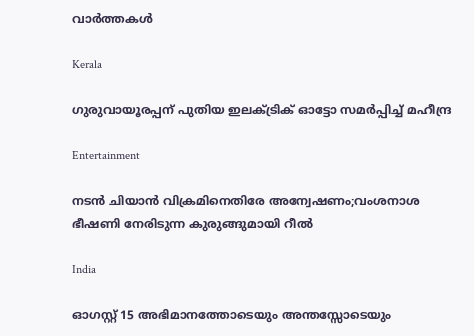വാര്‍ത്തകള്‍

Kerala

ഗുരുവായൂരപ്പന് പുതിയ ഇലക്ട്രിക് ഓട്ടോ സമര്‍പ്പിച്ച് മഹീന്ദ്ര

Entertainment

നടൻ ചിയാൻ വിക്രമിനെതിരേ അന്വേഷണം;വംശനാശ ഭീഷണി നേരിടുന്ന കുരുങ്ങുമായി റീൽ

India

ഓഗസ്റ്റ് 15 അഭിമാനത്തോടെയും അന്തസ്സോടെയും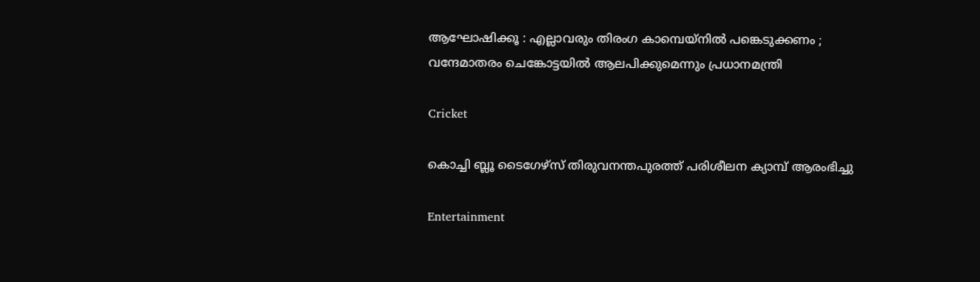ആഘോഷിക്കൂ : എല്ലാവരും തിരംഗ കാമ്പെയ്നിൽ പങ്കെടുക്കണം ; വന്ദേമാതരം ചെങ്കോട്ടയിൽ ആലപിക്കുമെന്നും പ്രധാനമന്ത്രി

Cricket

കൊച്ചി ബ്ലൂ ടൈഗേഴ്സ് തിരുവനന്തപുരത്ത് പരിശീലന ക്യാമ്പ് ആരംഭിച്ചു

Entertainment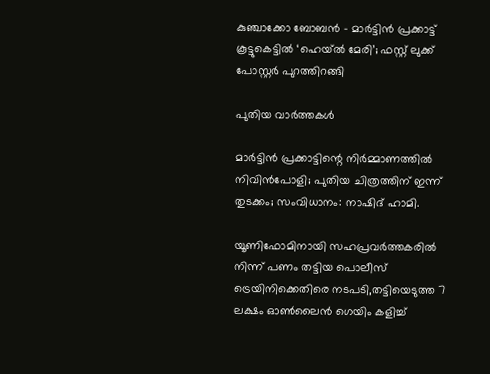കുഞ്ചാക്കോ ബോബൻ – മാർട്ടിൻ പ്രക്കാട്ട് കൂട്ടുകെട്ടിൽ ‘ഹെയ്ൽ മേരി’; ഫസ്റ്റ് ലുക്ക് പോസ്റ്റർ പുറത്തിറങ്ങി

പുതിയ വാര്‍ത്തകള്‍

മാർട്ടിൻ പ്രക്കാട്ടിന്റെ നിർമ്മാണത്തിൽ നിവിൻപോളി; പുതിയ ചിത്രത്തിന് ഇന്ന് തുടക്കം; സംവിധാനം: നാഷിദ് ഹാമി.

യൂണിഫോമിനായി സഹപ്രവര്‍ത്തകരില്‍ നിന്ന് പണം തട്ടിയ പൊലീസ് ട്രെയിനിക്കെതിരെ നടപടി,തട്ടിയെടുത്ത 7 ലക്ഷം ഓണ്‍ലൈന്‍ ഗെയിം കളിച്ച്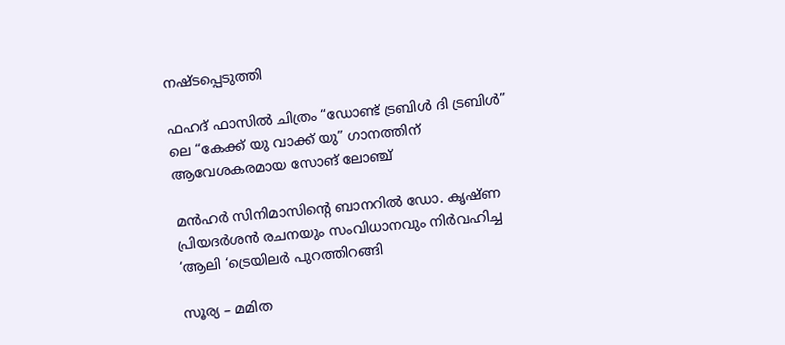നഷ്ടപ്പെടുത്തി

ഫഹദ് ഫാസിൽ ചിത്രം “ഡോണ്ട് ട്രബിൾ ദി ട്രബിൾ” ലെ “കേക്ക് യു വാക്ക് യു” ഗാനത്തിന് ആവേശകരമായ സോങ് ലോഞ്ച്

മൻഹർ സിനിമാസിന്റെ ബാനറിൽ ഡോ. കൃഷ്ണ പ്രിയദർശൻ രചനയും സംവിധാനവും നിർവഹിച്ച ‘ആലി ‘ട്രെയിലർ പുറത്തിറങ്ങി

സൂര്യ – മമിത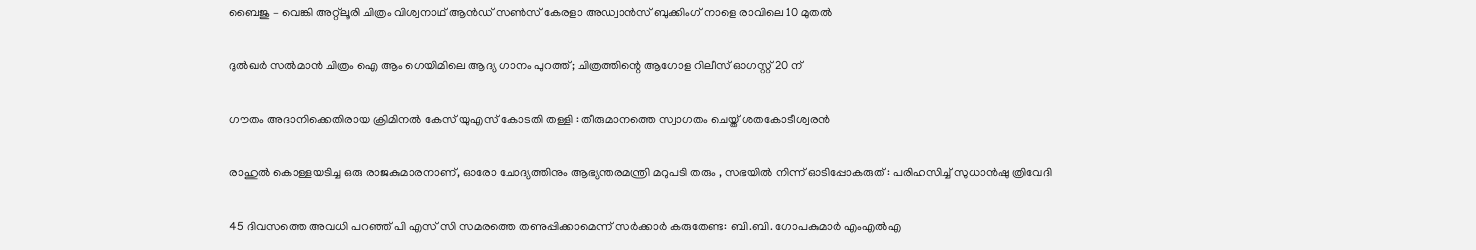ബൈജു – വെങ്കി അറ്റ്ലൂരി ചിത്രം വിശ്വനാഥ് ആൻഡ് സൺസ് കേരളാ അഡ്വാൻസ് ബുക്കിംഗ് നാളെ രാവിലെ 10 മുതൽ

ദുൽഖർ സൽമാൻ ചിത്രം ഐ ആം ഗെയിമിലെ ആദ്യ ഗാനം പുറത്ത്; ചിത്രത്തിന്റെ ആഗോള റിലീസ് ഓഗസ്റ്റ് 20 ന്

ഗൗതം അദാനിക്കെതിരായ ക്രിമിനൽ കേസ് യുഎസ് കോടതി തള്ളി : തീരുമാനത്തെ സ്വാഗതം ചെയ്ത് ശതകോടീശ്വരൻ

രാഹുൽ കൊള്ളയടിച്ച ഒരു രാജകുമാരനാണ്, ഓരോ ചോദ്യത്തിനും ആഭ്യന്തരമന്ത്രി മറുപടി തരും , സഭയിൽ നിന്ന് ഓടിപ്പോകരുത് : പരിഹസിച്ച് സുധാൻഷു ത്രിവേദി

45 ദിവസത്തെ അവധി പറഞ്ഞ് പി എസ് സി സമരത്തെ തണുപ്പിക്കാമെന്ന് സർക്കാർ കരുതേണ്ട: ബി.ബി. ഗോപകുമാർ എംഎല്‍എ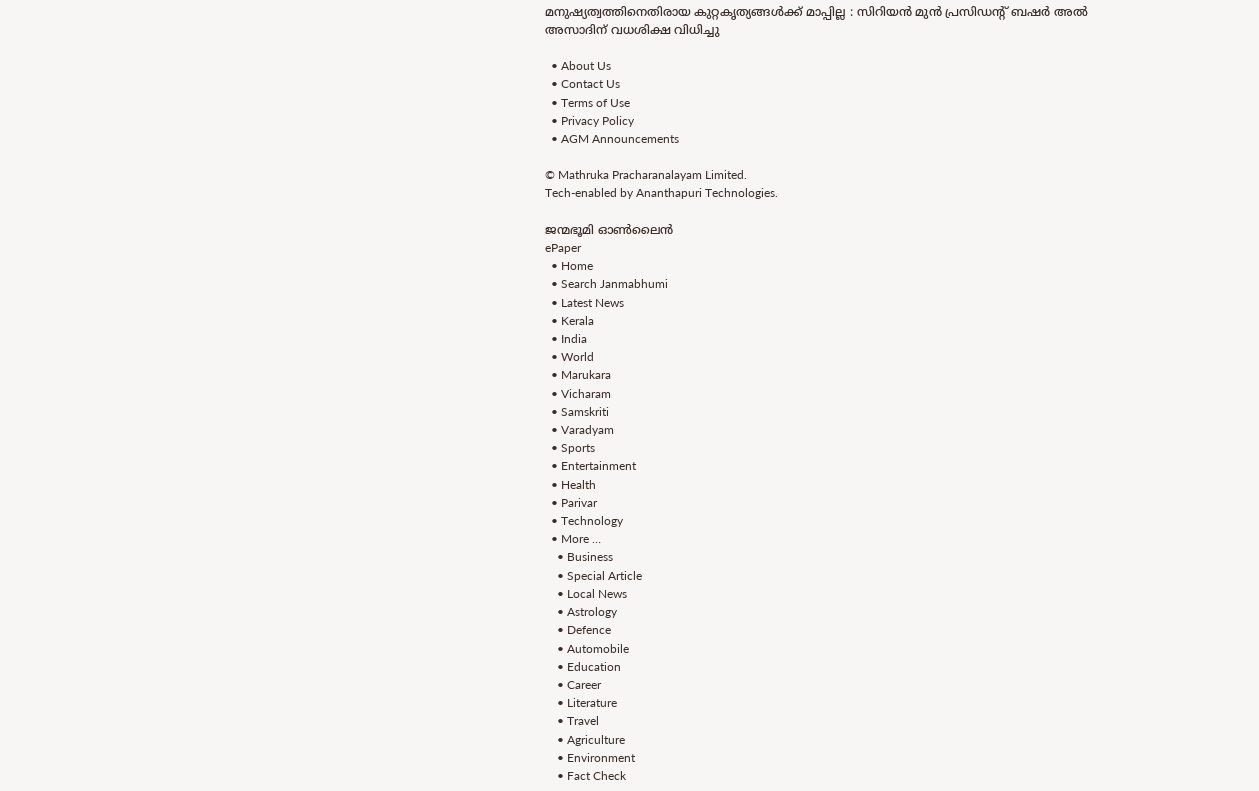മനുഷ്യത്വത്തിനെതിരായ കുറ്റകൃത്യങ്ങൾക്ക് മാപ്പില്ല : സിറിയൻ മുൻ പ്രസിഡന്റ് ബഷർ അൽ അസാദിന് വധശിക്ഷ വിധിച്ചു

  • About Us
  • Contact Us
  • Terms of Use
  • Privacy Policy
  • AGM Announcements

© Mathruka Pracharanalayam Limited.
Tech-enabled by Ananthapuri Technologies.

ജന്മഭൂമി ഓണ്‍ലൈന്‍
ePaper
  • Home
  • Search Janmabhumi
  • Latest News
  • Kerala
  • India
  • World
  • Marukara
  • Vicharam
  • Samskriti
  • Varadyam
  • Sports
  • Entertainment
  • Health
  • Parivar
  • Technology
  • More …
    • Business
    • Special Article
    • Local News
    • Astrology
    • Defence
    • Automobile
    • Education
    • Career
    • Literature
    • Travel
    • Agriculture
    • Environment
    • Fact Check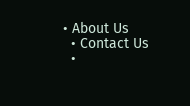• About Us
  • Contact Us
  •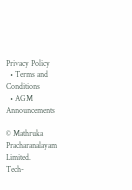Privacy Policy
  • Terms and Conditions
  • AGM Announcements

© Mathruka Pracharanalayam Limited.
Tech-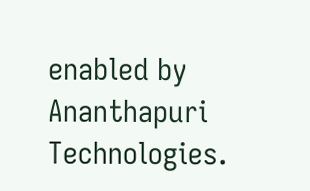enabled by Ananthapuri Technologies.